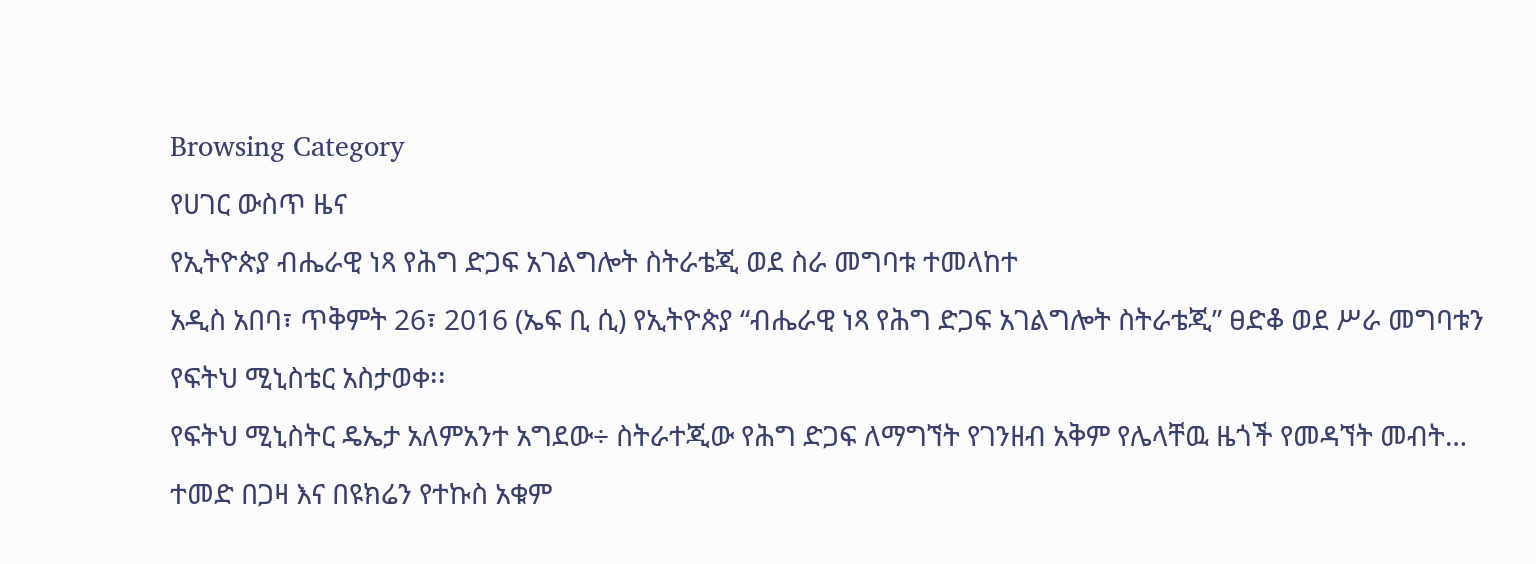Browsing Category
የሀገር ውስጥ ዜና
የኢትዮጵያ ብሔራዊ ነጻ የሕግ ድጋፍ አገልግሎት ስትራቴጂ ወደ ስራ መግባቱ ተመላከተ
አዲስ አበባ፣ ጥቅምት 26፣ 2016 (ኤፍ ቢ ሲ) የኢትዮጵያ “ብሔራዊ ነጻ የሕግ ድጋፍ አገልግሎት ስትራቴጂ” ፀድቆ ወደ ሥራ መግባቱን የፍትህ ሚኒስቴር አስታወቀ፡፡
የፍትህ ሚኒስትር ዴኤታ አለምአንተ አግደው÷ ስትራተጂው የሕግ ድጋፍ ለማግኘት የገንዘብ አቅም የሌላቸዉ ዜጎች የመዳኘት መብት…
ተመድ በጋዛ እና በዩክሬን የተኩስ አቁም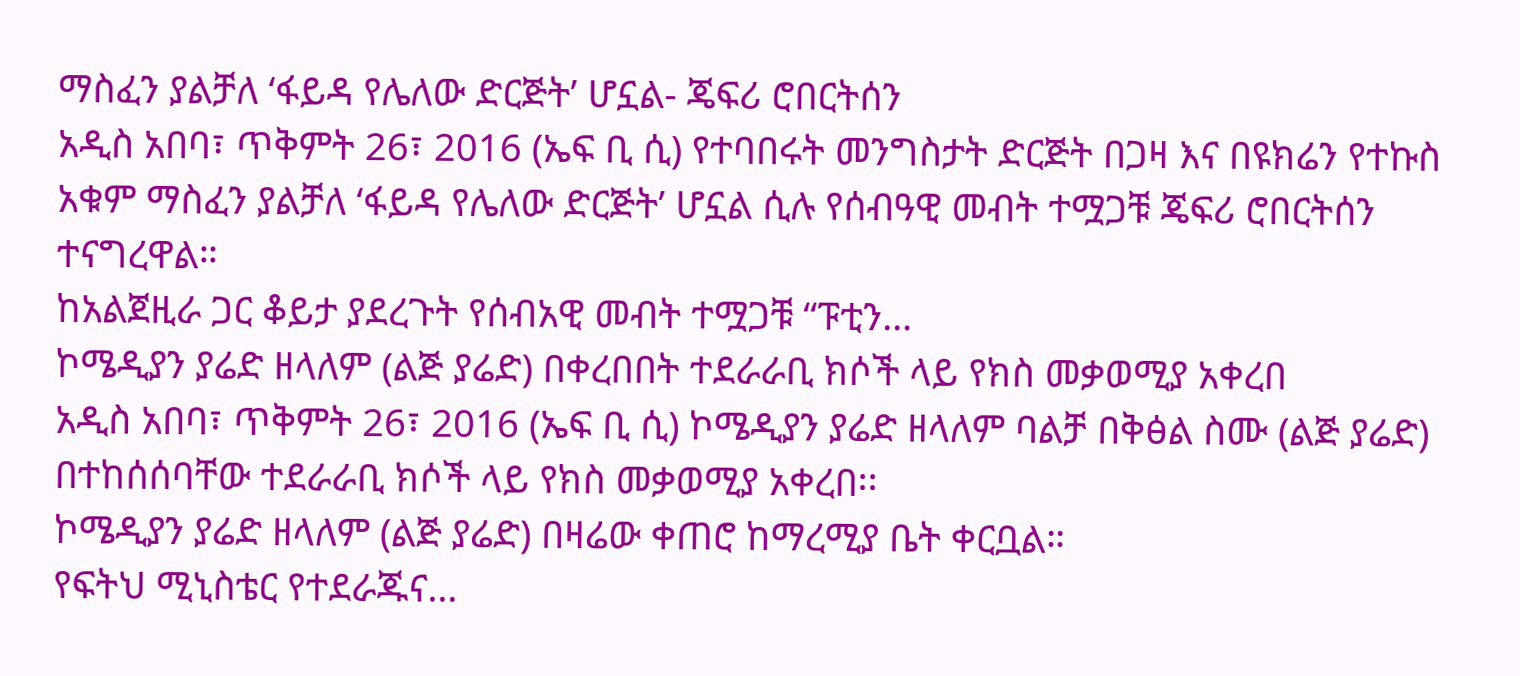ማስፈን ያልቻለ ‘ፋይዳ የሌለው ድርጅት’ ሆኗል- ጄፍሪ ሮበርትሰን
አዲስ አበባ፣ ጥቅምት 26፣ 2016 (ኤፍ ቢ ሲ) የተባበሩት መንግስታት ድርጅት በጋዛ እና በዩክሬን የተኩስ አቁም ማስፈን ያልቻለ ‘ፋይዳ የሌለው ድርጅት’ ሆኗል ሲሉ የሰብዓዊ መብት ተሟጋቹ ጄፍሪ ሮበርትሰን ተናግረዋል።
ከአልጀዚራ ጋር ቆይታ ያደረጉት የሰብአዊ መብት ተሟጋቹ “ፑቲን…
ኮሜዲያን ያሬድ ዘላለም (ልጅ ያሬድ) በቀረበበት ተደራራቢ ክሶች ላይ የክስ መቃወሚያ አቀረበ
አዲስ አበባ፣ ጥቅምት 26፣ 2016 (ኤፍ ቢ ሲ) ኮሜዲያን ያሬድ ዘላለም ባልቻ በቅፅል ስሙ (ልጅ ያሬድ) በተከሰሰባቸው ተደራራቢ ክሶች ላይ የክስ መቃወሚያ አቀረበ፡፡
ኮሜዲያን ያሬድ ዘላለም (ልጅ ያሬድ) በዛሬው ቀጠሮ ከማረሚያ ቤት ቀርቧል።
የፍትህ ሚኒስቴር የተደራጁና…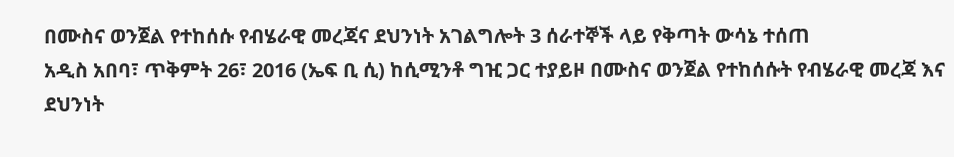በሙስና ወንጀል የተከሰሱ የብሄራዊ መረጃና ደህንነት አገልግሎት 3 ሰራተኞች ላይ የቅጣት ውሳኔ ተሰጠ
አዲስ አበባ፣ ጥቅምት 26፣ 2016 (ኤፍ ቢ ሲ) ከሲሚንቶ ግዢ ጋር ተያይዞ በሙስና ወንጀል የተከሰሱት የብሄራዊ መረጃ እና ደህንነት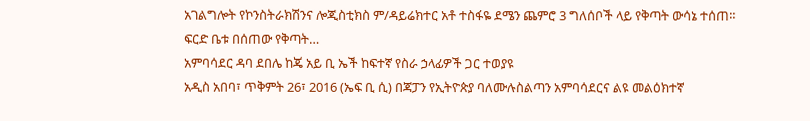አገልግሎት የኮንስትራክሽንና ሎጂስቲክስ ም/ዳይሬክተር አቶ ተስፋዬ ደሜን ጨምሮ 3 ግለሰቦች ላይ የቅጣት ውሳኔ ተሰጠ።
ፍርድ ቤቱ በሰጠው የቅጣት…
አምባሳደር ዳባ ደበሌ ከጄ አይ ቢ ኤች ከፍተኛ የስራ ኃላፊዎች ጋር ተወያዩ
አዲስ አበባ፣ ጥቅምት 26፣ 2016 (ኤፍ ቢ ሲ) በጃፓን የኢትዮጵያ ባለሙሉስልጣን አምባሳደርና ልዩ መልዕክተኛ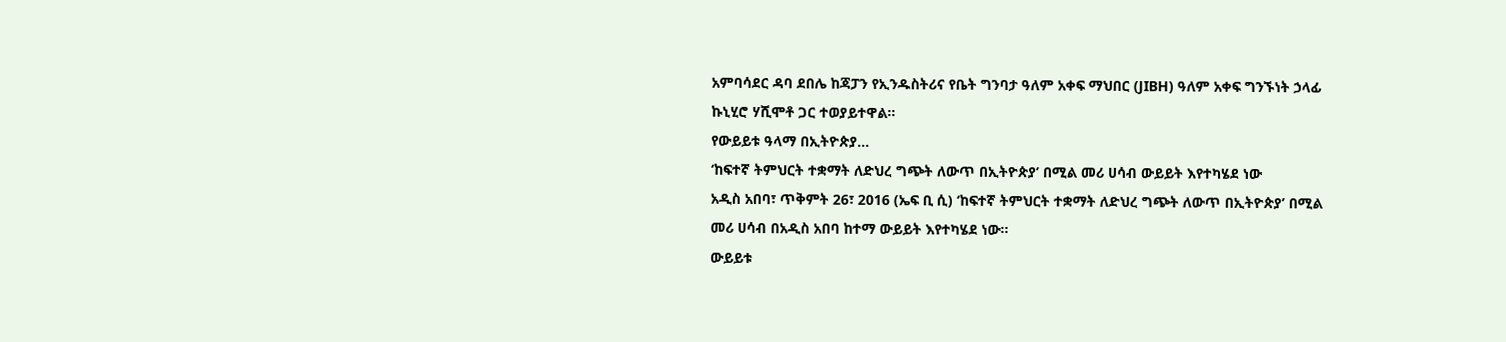አምባሳደር ዳባ ደበሌ ከጃፓን የኢንዱስትሪና የቤት ግንባታ ዓለም አቀፍ ማህበር (JIBH) ዓለም አቀፍ ግንኙነት ኃላፊ ኩኒሂሮ ሃሺሞቶ ጋር ተወያይተዋል፡፡
የውይይቱ ዓላማ በኢትዮጵያ…
‘ከፍተኛ ትምህርት ተቋማት ለድህረ ግጭት ለውጥ በኢትዮጵያ’ በሚል መሪ ሀሳብ ውይይት እየተካሄደ ነው
አዲስ አበባ፣ ጥቅምት 26፣ 2016 (ኤፍ ቢ ሲ) ‘ከፍተኛ ትምህርት ተቋማት ለድህረ ግጭት ለውጥ በኢትዮጵያ’ በሚል መሪ ሀሳብ በአዲስ አበባ ከተማ ውይይት እየተካሄደ ነው፡፡
ውይይቱ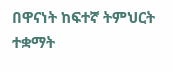በዋናነት ከፍተኛ ትምህርት ተቋማት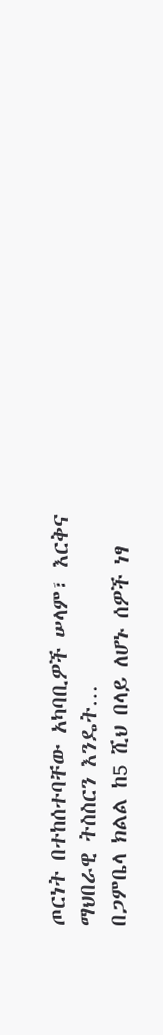ጦርነት በተከሰተባቸው አካባቢዎች ሠላም፣ እርቅና ማህበራዊ ትስስርን እንዴት…
በጋምቤላ ክልል ከ5 ሺህ በላይ ለሆኑ ሰዎች ነፃ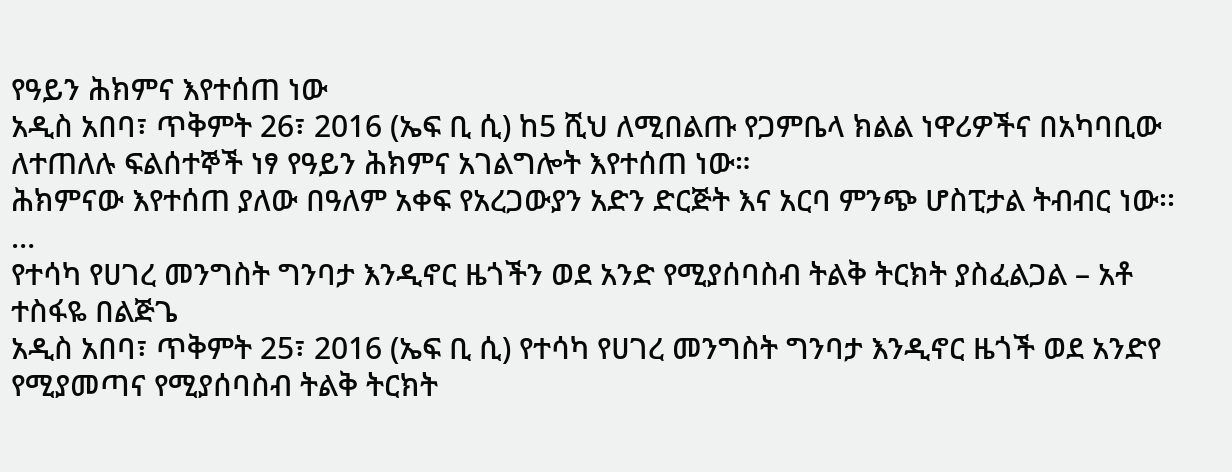የዓይን ሕክምና እየተሰጠ ነው
አዲስ አበባ፣ ጥቅምት 26፣ 2016 (ኤፍ ቢ ሲ) ከ5 ሺህ ለሚበልጡ የጋምቤላ ክልል ነዋሪዎችና በአካባቢው ለተጠለሉ ፍልሰተኞች ነፃ የዓይን ሕክምና አገልግሎት እየተሰጠ ነው።
ሕክምናው እየተሰጠ ያለው በዓለም አቀፍ የአረጋውያን አድን ድርጅት እና አርባ ምንጭ ሆስፒታል ትብብር ነው፡፡…
የተሳካ የሀገረ መንግስት ግንባታ እንዲኖር ዜጎችን ወደ አንድ የሚያሰባስብ ትልቅ ትርክት ያስፈልጋል – አቶ ተስፋዬ በልጅጌ
አዲስ አበባ፣ ጥቅምት 25፣ 2016 (ኤፍ ቢ ሲ) የተሳካ የሀገረ መንግስት ግንባታ እንዲኖር ዜጎች ወደ አንድየ የሚያመጣና የሚያሰባስብ ትልቅ ትርክት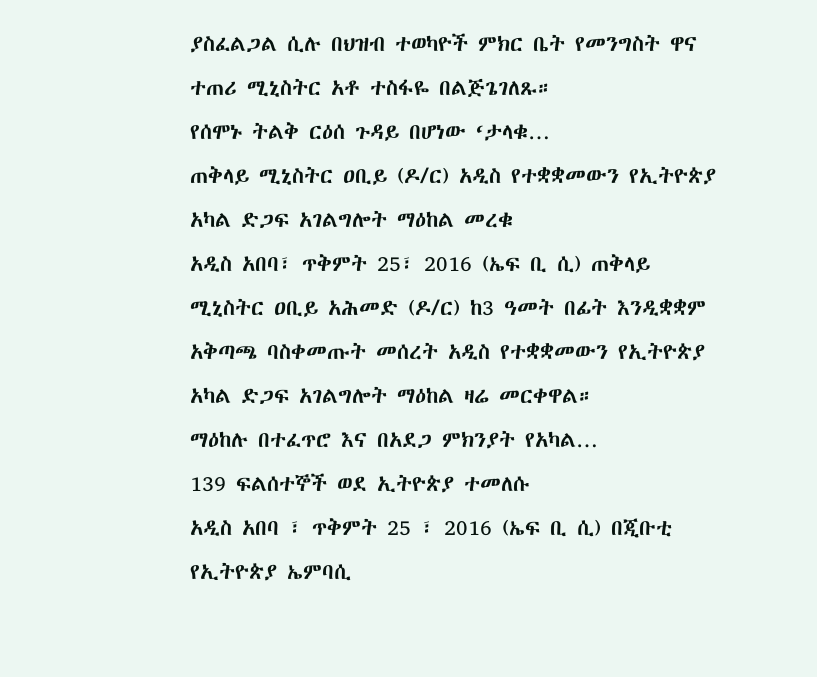ያስፈልጋል ሲሉ በህዝብ ተወካዮች ምክር ቤት የመንግስት ዋና ተጠሪ ሚኒስትር አቶ ተስፋዬ በልጅጌገለጹ።
የሰሞኑ ትልቅ ርዕሰ ጉዳይ በሆነው ‘ታላቁ…
ጠቅላይ ሚኒስትር ዐቢይ (ዶ/ር) አዲስ የተቋቋመውን የኢትዮጵያ አካል ድጋፍ አገልግሎት ማዕከል መረቁ
አዲስ አበባ፣ ጥቅምት 25፣ 2016 (ኤፍ ቢ ሲ) ጠቅላይ ሚኒስትር ዐቢይ አሕመድ (ዶ/ር) ከ3 ዓመት በፊት እንዲቋቋም አቅጣጫ ባስቀመጡት መሰረት አዲስ የተቋቋመውን የኢትዮጵያ አካል ድጋፍ አገልግሎት ማዕከል ዛሬ መርቀዋል።
ማዕከሉ በተፈጥሮ እና በአደጋ ምክንያት የአካል…
139 ፍልሰተኞች ወደ ኢትዮጵያ ተመለሱ
አዲስ አበባ ፣ ጥቅምት 25 ፣ 2016 (ኤፍ ቢ ሲ) በጂቡቲ የኢትዮጵያ ኤምባሲ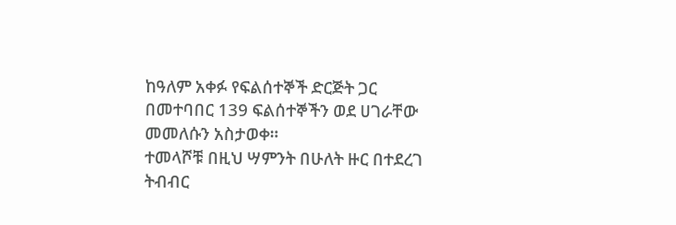ከዓለም አቀፉ የፍልሰተኞች ድርጅት ጋር በመተባበር 139 ፍልሰተኞችን ወደ ሀገራቸው መመለሱን አስታወቀ።
ተመላሾቹ በዚህ ሣምንት በሁለት ዙር በተደረገ ትብብር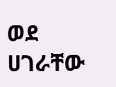ወደ ሀገራቸው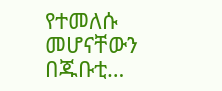የተመለሱ መሆናቸውን በጁቡቲ…